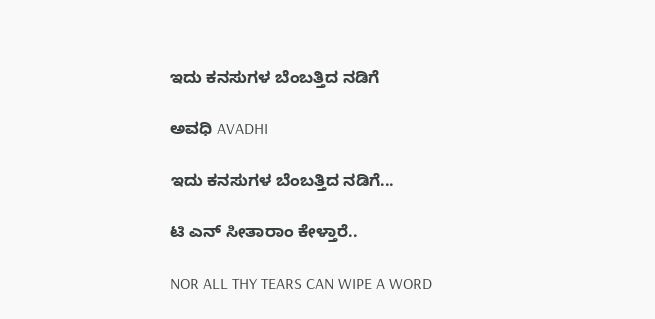ಇದು ಕನಸುಗಳ ಬೆಂಬತ್ತಿದ ನಡಿಗೆ‍

ಅವಧಿ AVADHI

ಇದು ಕನಸುಗಳ ಬೆಂಬತ್ತಿದ ನಡಿಗೆ...

ಟಿ ಎನ್ ಸೀತಾರಾಂ ಕೇಳ್ತಾರೆ..

NOR ALL THY TEARS CAN WIPE A WORD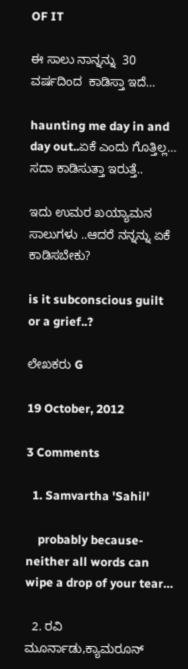OF IT

ಈ ಸಾಲು ನಾನ್ನನ್ನು  30 ವರ್ಷದಿಂದ  ಕಾಡಿಸ್ತಾ ಇದೆ…

haunting me day in and day out..ಏಕೆ ಎಂದು ಗೊತ್ತಿಲ್ಲ… ಸದಾ ಕಾಡಿಸುತ್ತಾ ಇರುತ್ತೆ..

ಇದು ಉಮರ ಖಯ್ಯಾಮನ ಸಾಲುಗಳು ..ಆದರೆ ನನ್ನನ್ನು ಏಕೆ ಕಾಡಿಸಬೇಕು?

is it subconscious guilt or a grief..?

ಲೇಖಕರು G

19 October, 2012

3 Comments

  1. Samvartha 'Sahil'

    probably because- neither all words can wipe a drop of your tear…

  2. ರವಿ ಮೂರ್ನಾಡು,ಕ್ಯಾಮರೂನ್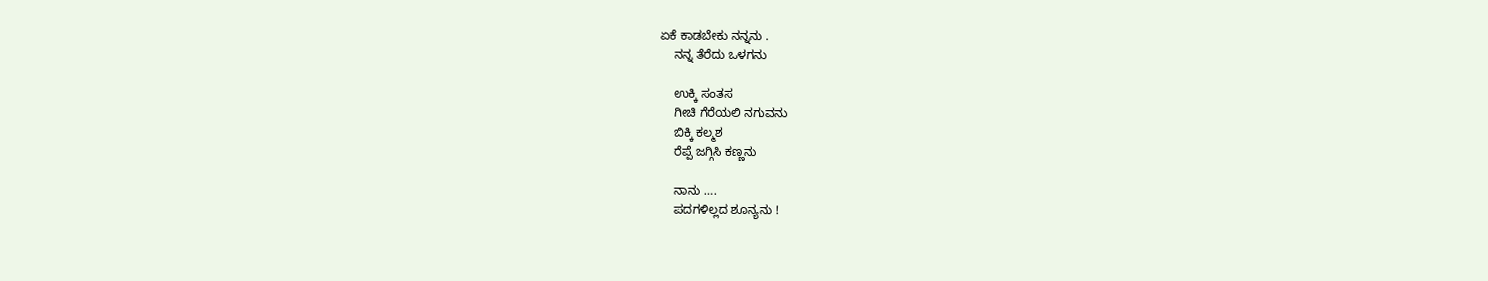ಏಕೆ ಕಾಡಬೇಕು ನನ್ನನು .
    ನನ್ನ ತೆರೆದು ಒಳಗನು

    ಉಕ್ಕಿ ಸಂತಸ
    ಗೀಚಿ ಗೆರೆಯಲಿ ನಗುವನು
    ಬಿಕ್ಕಿ ಕಲ್ಮಶ
    ರೆಪ್ಪೆ ಜಗ್ಗಿಸಿ ಕಣ್ಣನು

    ನಾನು ….
    ಪದಗಳಿಲ್ಲದ ಶೂನ್ಯನು !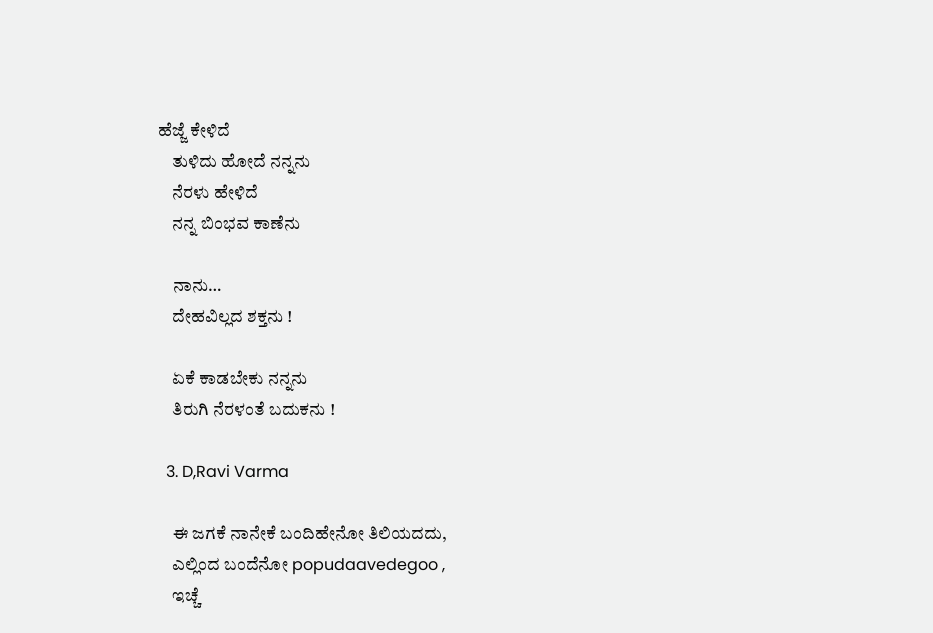ಹೆಜ್ಜೆ ಕೇಳಿದೆ
    ತುಳಿದು ಹೋದೆ ನನ್ನನು
    ನೆರಳು ಹೇಳಿದೆ
    ನನ್ನ ಬಿಂಭವ ಕಾಣೆನು

    ನಾನು…
    ದೇಹವಿಲ್ಲದ ಶಕ್ತನು !

    ಏಕೆ ಕಾಡಬೇಕು ನನ್ನನು
    ತಿರುಗಿ ನೆರಳಂತೆ ಬದುಕನು !

  3. D,Ravi Varma

    ಈ ಜಗಕೆ ನಾನೇಕೆ ಬಂದಿಹೇನೋ ತಿಲಿಯದದು,
    ಎಲ್ಲಿಂದ ಬಂದೆನೋ popudaavedegoo ,
    ಇಚ್ಚೆ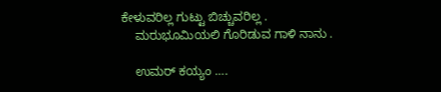ಕೇಳುವರಿಲ್ಲ ಗುಟ್ಟು ಬಿಚ್ಚುವರಿಲ್ಲ .
    ಮರುಭೂಮಿಯಲಿ ಗೊರಿಡುವ ಗಾಳಿ ನಾನು .

    ಉಮರ್ ಕಯ್ಯಂ ….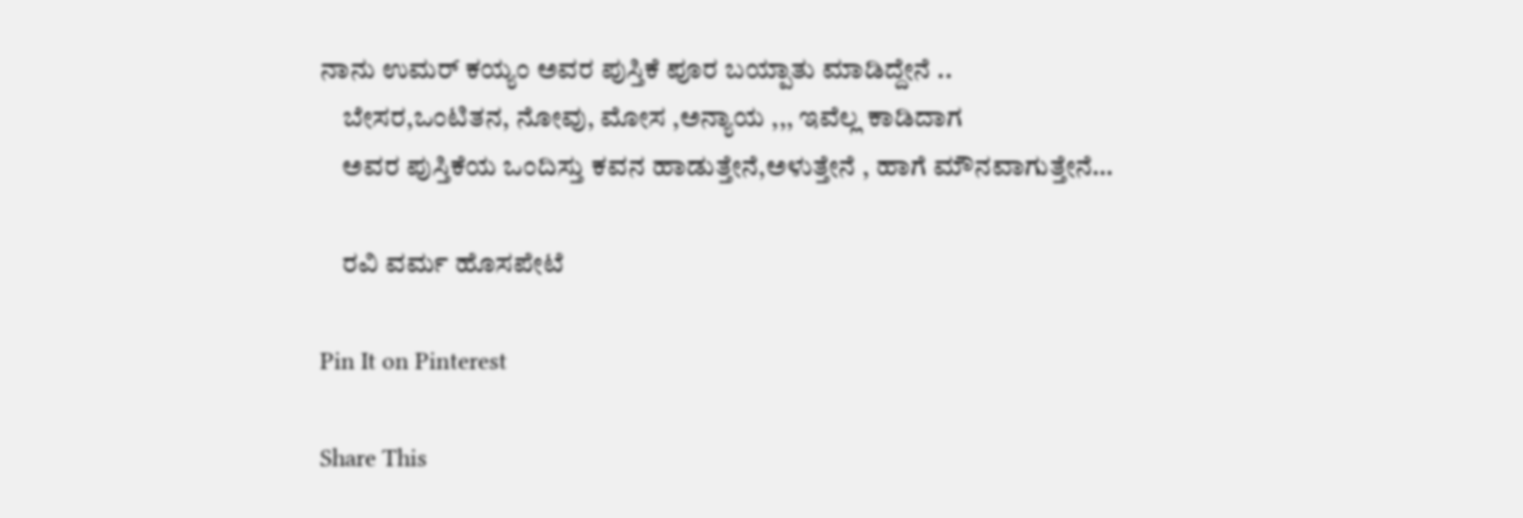ನಾನು ಉಮರ್ ಕಯ್ಯಂ ಅವರ ಪುಸ್ತಿಕೆ ಪೂರ ಬಯ್ಪಾತು ಮಾಡಿದ್ದೇನೆ ..
    ಬೇಸರ,ಒಂಟಿತನ, ನೋವು, ಮೋಸ ,ಅನ್ಯಾಯ ,,, ಇವೆಲ್ಲ ಕಾಡಿದಾಗ
    ಅವರ ಪುಸ್ತಿಕೆಯ ಒಂದಿಸ್ತು ಕವನ ಹಾಡುತ್ತೇನೆ,ಅಳುತ್ತೇನೆ , ಹಾಗೆ ಮೌನವಾಗುತ್ತೇನೆ…

    ರವಿ ವರ್ಮ ಹೊಸಪೇಟೆ

Pin It on Pinterest

Share This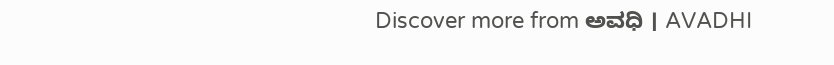Discover more from ಅವಧಿ । AVADHI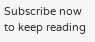Subscribe now to keep reading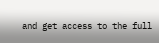and get access to the full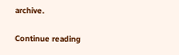archive.

Continue reading